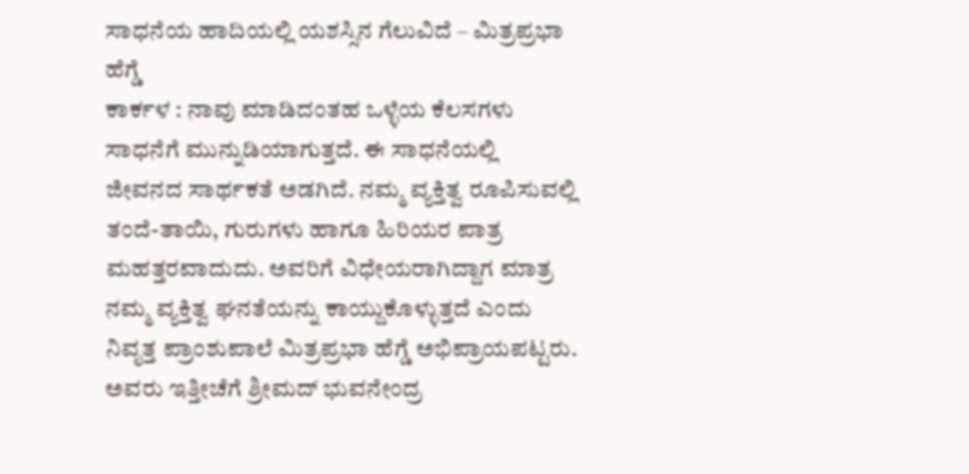ಸಾಧನೆಯ ಹಾದಿಯಲ್ಲಿ ಯಶಸ್ಸಿನ ಗೆಲುವಿದೆ – ಮಿತ್ರಪ್ರಭಾ ಹೆಗ್ಡೆ
ಕಾರ್ಕಳ : ನಾವು ಮಾಡಿದಂತಹ ಒಳ್ಳೆಯ ಕೆಲಸಗಳು ಸಾಧನೆಗೆ ಮುನ್ನುಡಿಯಾಗುತ್ತದೆ. ಈ ಸಾಧನೆಯಲ್ಲಿ ಜೀವನದ ಸಾರ್ಥಕತೆ ಅಡಗಿದೆ. ನಮ್ಮ ವ್ಯಕ್ತಿತ್ವ ರೂಪಿಸುವಲ್ಲಿ ತಂದೆ-ತಾಯಿ, ಗುರುಗಳು ಹಾಗೂ ಹಿರಿಯರ ಪಾತ್ರ ಮಹತ್ತರವಾದುದು. ಅವರಿಗೆ ವಿಧೇಯರಾಗಿದ್ದಾಗ ಮಾತ್ರ ನಮ್ಮ ವ್ಯಕ್ತಿತ್ವ ಘನತೆಯನ್ನು ಕಾಯ್ದುಕೊಳ್ಳುತ್ತದೆ ಎಂದು ನಿವೃತ್ತ ಪ್ರಾಂಶುಪಾಲೆ ಮಿತ್ರಪ್ರಭಾ ಹೆಗ್ಡೆ ಅಭಿಪ್ರಾಯಪಟ್ಟರು.
ಅವರು ಇತ್ತೀಚೆಗೆ ಶ್ರೀಮದ್ ಭುವನೇಂದ್ರ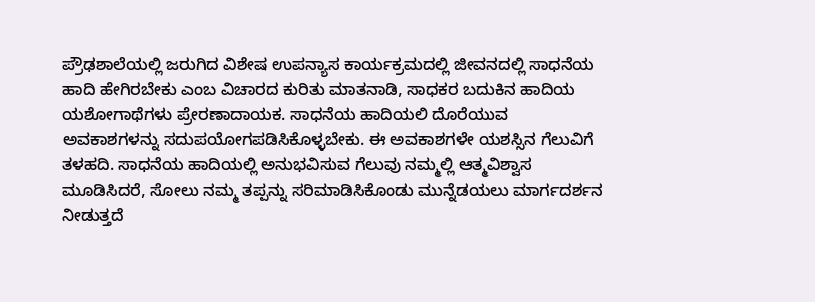ಪ್ರೌಢಶಾಲೆಯಲ್ಲಿ ಜರುಗಿದ ವಿಶೇಷ ಉಪನ್ಯಾಸ ಕಾರ್ಯಕ್ರಮದಲ್ಲಿ ಜೀವನದಲ್ಲಿ ಸಾಧನೆಯ ಹಾದಿ ಹೇಗಿರಬೇಕು ಎಂಬ ವಿಚಾರದ ಕುರಿತು ಮಾತನಾಡಿ, ಸಾಧಕರ ಬದುಕಿನ ಹಾದಿಯ ಯಶೋಗಾಥೆಗಳು ಪ್ರೇರಣಾದಾಯಕ. ಸಾಧನೆಯ ಹಾದಿಯಲಿ ದೊರೆಯುವ ಅವಕಾಶಗಳನ್ನು ಸದುಪಯೋಗಪಡಿಸಿಕೊಳ್ಳಬೇಕು. ಈ ಅವಕಾಶಗಳೇ ಯಶಸ್ಸಿನ ಗೆಲುವಿಗೆ ತಳಹದಿ. ಸಾಧನೆಯ ಹಾದಿಯಲ್ಲಿ ಅನುಭವಿಸುವ ಗೆಲುವು ನಮ್ಮಲ್ಲಿ ಆತ್ಮವಿಶ್ವಾಸ ಮೂಡಿಸಿದರೆ, ಸೋಲು ನಮ್ಮ ತಪ್ಪನ್ನು ಸರಿಮಾಡಿಸಿಕೊಂಡು ಮುನ್ನೆಡಯಲು ಮಾರ್ಗದರ್ಶನ ನೀಡುತ್ತದೆ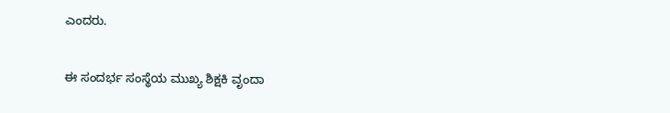ಎಂದರು.

ಈ ಸಂದರ್ಭ ಸಂಸ್ಥೆಯ ಮುಖ್ಯ ಶಿಕ್ಷಕಿ ವೃಂದಾ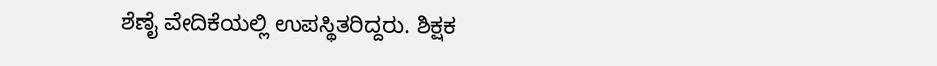ಶೆಣೈ ವೇದಿಕೆಯಲ್ಲಿ ಉಪಸ್ಥಿತರಿದ್ದರು. ಶಿಕ್ಷಕ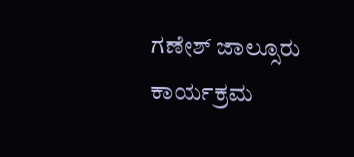ಗಣೇಶ್ ಜಾಲ್ಸೂರು ಕಾರ್ಯಕ್ರಮ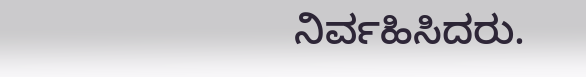ನಿರ್ವಹಿಸಿದರು.